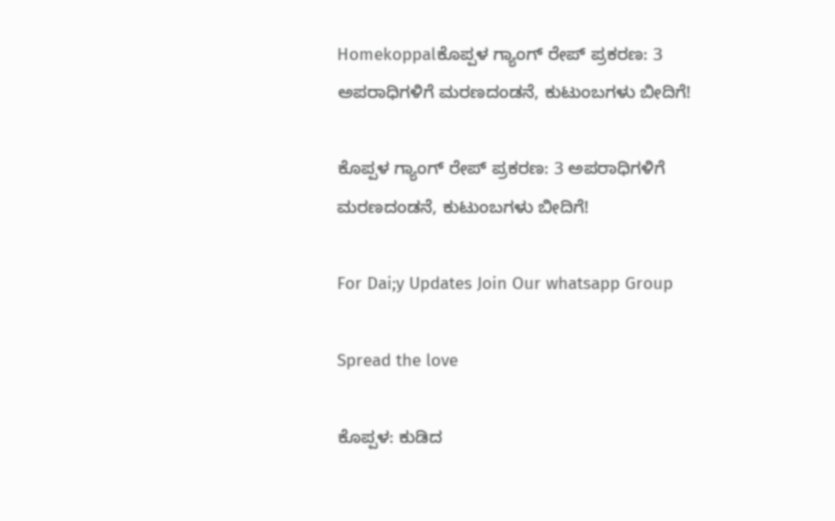Homekoppalಕೊಪ್ಪಳ ಗ್ಯಾಂಗ್ ರೇಪ್ ಪ್ರಕರಣ: 3 ಅಪರಾಧಿಗಳಿಗೆ ಮರಣದಂಡನೆ, ಕುಟುಂಬಗಳು ಬೀದಿಗೆ!

ಕೊಪ್ಪಳ ಗ್ಯಾಂಗ್ ರೇಪ್ ಪ್ರಕರಣ: 3 ಅಪರಾಧಿಗಳಿಗೆ ಮರಣದಂಡನೆ, ಕುಟುಂಬಗಳು ಬೀದಿಗೆ!

For Dai;y Updates Join Our whatsapp Group

Spread the love

ಕೊಪ್ಪಳ: ಕುಡಿದ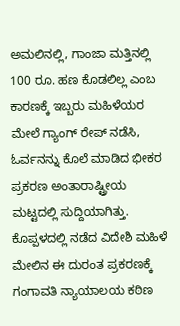ಅಮಲಿನಲ್ಲಿ, ಗಾಂಜಾ ಮತ್ತಿನಲ್ಲಿ 100 ರೂ. ಹಣ ಕೊಡಲಿಲ್ಲ ಎಂಬ ಕಾರಣಕ್ಕೆ ಇಬ್ಬರು ಮಹಿಳೆಯರ ಮೇಲೆ ಗ್ಯಾಂಗ್ ರೇಪ್ ನಡೆಸಿ, ಓರ್ವನನ್ನು ಕೊಲೆ ಮಾಡಿದ ಭೀಕರ ಪ್ರಕರಣ ಅಂತಾರಾಷ್ಟ್ರೀಯ ಮಟ್ಟದಲ್ಲಿ ಸುದ್ದಿಯಾಗಿತ್ತು. ಕೊಪ್ಪಳದಲ್ಲಿ ನಡೆದ ವಿದೇಶಿ ಮಹಿಳೆ ಮೇಲಿನ ಈ ದುರಂತ ಪ್ರಕರಣಕ್ಕೆ ಗಂಗಾವತಿ ನ್ಯಾಯಾಲಯ ಕಠಿಣ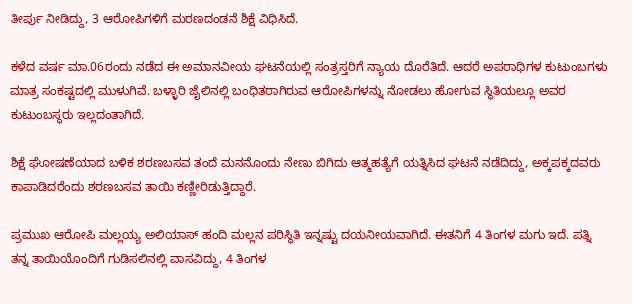ತೀರ್ಪು ನೀಡಿದ್ದು, 3 ಆರೋಪಿಗಳಿಗೆ ಮರಣದಂಡನೆ ಶಿಕ್ಷೆ ವಿಧಿಸಿದೆ.

ಕಳೆದ ವರ್ಷ ಮಾ.06ರಂದು ನಡೆದ ಈ ಅಮಾನವೀಯ ಘಟನೆಯಲ್ಲಿ ಸಂತ್ರಸ್ತರಿಗೆ ನ್ಯಾಯ ದೊರೆತಿದೆ. ಆದರೆ ಅಪರಾಧಿಗಳ ಕುಟುಂಬಗಳು ಮಾತ್ರ ಸಂಕಷ್ಟದಲ್ಲಿ ಮುಳುಗಿವೆ. ಬಳ್ಳಾರಿ ಜೈಲಿನಲ್ಲಿ ಬಂಧಿತರಾಗಿರುವ ಆರೋಪಿಗಳನ್ನು ನೋಡಲು ಹೋಗುವ ಸ್ಥಿತಿಯಲ್ಲೂ ಅವರ ಕುಟುಂಬಸ್ಥರು ಇಲ್ಲದಂತಾಗಿದೆ.

ಶಿಕ್ಷೆ ಘೋಷಣೆಯಾದ ಬಳಿಕ ಶರಣಬಸವ ತಂದೆ ಮನನೊಂದು ನೇಣು ಬಿಗಿದು ಆತ್ಮಹತ್ಯೆಗೆ ಯತ್ನಿಸಿದ ಘಟನೆ ನಡೆದಿದ್ದು, ಅಕ್ಕಪಕ್ಕದವರು ಕಾಪಾಡಿದರೆಂದು ಶರಣಬಸವ ತಾಯಿ ಕಣ್ಣೀರಿಡುತ್ತಿದ್ದಾರೆ.

ಪ್ರಮುಖ ಆರೋಪಿ ಮಲ್ಲಯ್ಯ ಅಲಿಯಾಸ್ ಹಂದಿ ಮಲ್ಲನ ಪರಿಸ್ಥಿತಿ ಇನ್ನಷ್ಟು ದಯನೀಯವಾಗಿದೆ. ಈತನಿಗೆ 4 ತಿಂಗಳ ಮಗು ಇದೆ. ಪತ್ನಿ ತನ್ನ ತಾಯಿಯೊಂದಿಗೆ ಗುಡಿಸಲಿನಲ್ಲಿ ವಾಸವಿದ್ದು, 4 ತಿಂಗಳ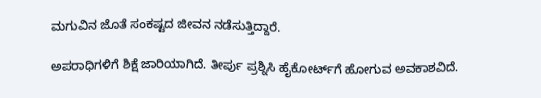ಮಗುವಿನ ಜೊತೆ ಸಂಕಷ್ಟದ ಜೀವನ ನಡೆಸುತ್ತಿದ್ದಾರೆ.

ಅಪರಾಧಿಗಳಿಗೆ ಶಿಕ್ಷೆ ಜಾರಿಯಾಗಿದೆ. ತೀರ್ಪು ಪ್ರಶ್ನಿಸಿ ಹೈಕೋರ್ಟ್‌ಗೆ ಹೋಗುವ ಅವಕಾಶವಿದೆ.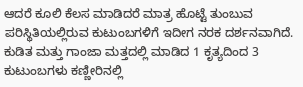ಆದರೆ ಕೂಲಿ ಕೆಲಸ ಮಾಡಿದರೆ ಮಾತ್ರ ಹೊಟ್ಟೆ ತುಂಬುವ ಪರಿಸ್ಥಿತಿಯಲ್ಲಿರುವ ಕುಟುಂಬಗಳಿಗೆ ಇದೀಗ ನರಕ ದರ್ಶನವಾಗಿದೆ. ಕುಡಿತ ಮತ್ತು ಗಾಂಜಾ ಮತ್ತದಲ್ಲಿ ಮಾಡಿದ 1 ಕೃತ್ಯದಿಂದ 3 ಕುಟುಂಬಗಳು ಕಣ್ಣೀರಿನಲ್ಲಿ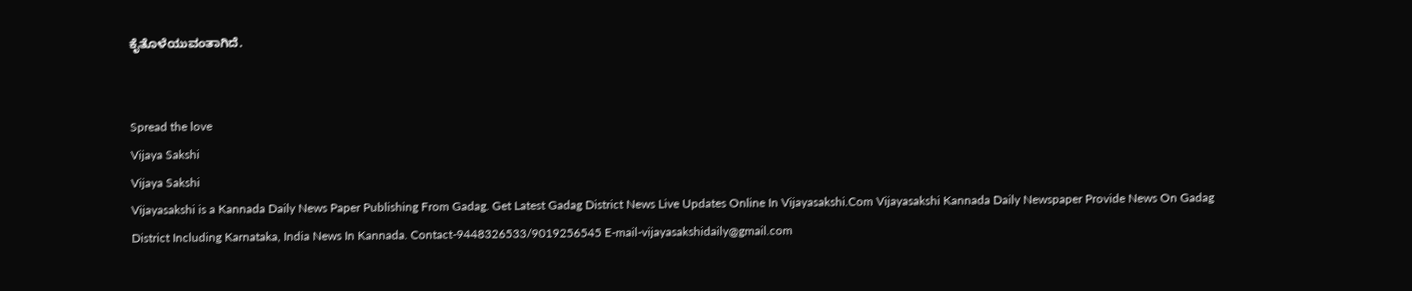ಕೈತೊಳೆಯುವಂತಾಗಿದೆ.


Spread the love
Vijaya Sakshi
Vijaya Sakshi
Vijayasakshi is a Kannada Daily News Paper Publishing From Gadag. Get Latest Gadag District News Live Updates Online In Vijayasakshi.Com Vijayasakshi Kannada Daily Newspaper Provide News On Gadag District Including Karnataka, India News In Kannada. Contact-9448326533/9019256545 E-mail-vijayasakshidaily@gmail.com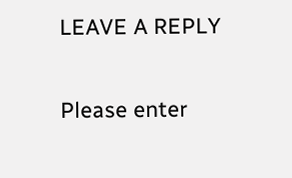LEAVE A REPLY

Please enter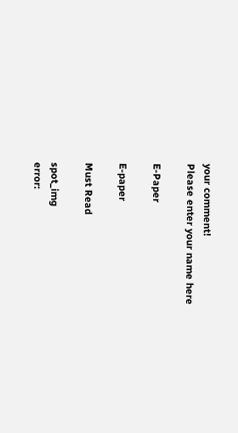your comment!
Please enter your name here

E-Paper

E-paper

Must Read

spot_img
error: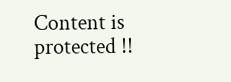Content is protected !!